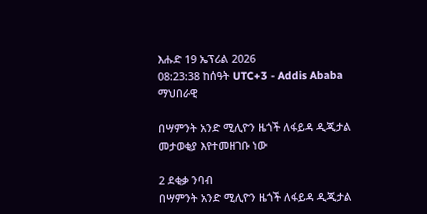እሑድ 19 ኤፕሪል 2026
08:23:38 ከሰዓት UTC+3 - Addis Ababa
ማህበራዊ

በሣምንት አንድ ሚሊዮን ዜጎች ለፋይዳ ዲጂታል መታወቂያ እየተመዘገቡ ነው

2 ደቂቃ ንባብ
በሣምንት አንድ ሚሊዮን ዜጎች ለፋይዳ ዲጂታል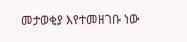መታወቂያ እየተመዘገቡ ነው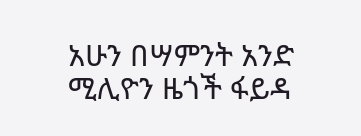አሁን በሣምንት አንድ ሚሊዮን ዜጎች ፋይዳ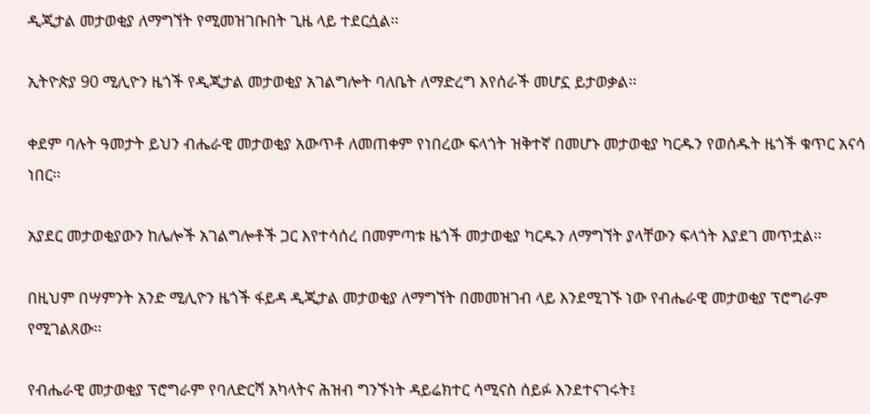ዲጂታል መታወቂያ ለማግኘት የሚመዝገቡበት ጊዜ ላይ ተደርሷል፡፡

ኢትዮጵያ 90 ሚሊዮን ዜጎች የዲጂታል መታወቂያ አገልግሎት ባለቤት ለማድረግ እየሰራች መሆኗ ይታወቃል፡፡

ቀደም ባሉት ዓመታት ይህን ብሔራዊ መታወቂያ አውጥቶ ለመጠቀም የነበረው ፍላጎት ዝቅተኛ በመሆኑ መታወቂያ ካርዱን የወሰዱት ዜጎች ቁጥር አናሳ ነበር፡፡

አያደር መታወቂያውን ከሌሎች አገልግሎቶች ጋር እየተሳሰረ በመምጣቱ ዜጎች መታወቂያ ካርዱን ለማግኘት ያላቸውን ፍላጎት እያደገ መጥቷል፡፡

በዚህም በሣምንት አንድ ሚሊዮን ዜጎች ፋይዳ ዲጂታል መታወቂያ ለማግኘት በመመዝገብ ላይ እንደሚገኙ ነው የብሔራዊ መታወቂያ ፕሮግራም የሚገልጸው፡፡

የብሔራዊ መታወቂያ ፕሮግራም የባለድርሻ አካላትና ሕዝብ ግንኙነት ዳይሬክተር ሳሚናስ ሰይፉ እንደተናገሩት፤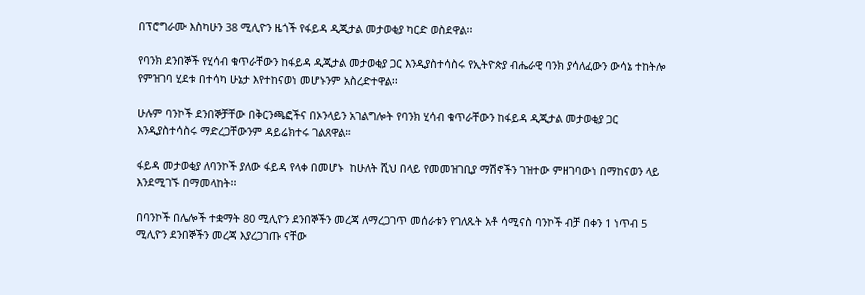በፕሮግራሙ እስካሁን 38 ሚሊዮን ዜጎች የፋይዳ ዲጂታል መታወቂያ ካርድ ወስደዋል፡፡

የባንክ ደንበኞች የሂሳብ ቁጥራቸውን ከፋይዳ ዲጂታል መታወቂያ ጋር እንዲያስተሳስሩ የኢትዮጵያ ብሔራዊ ባንክ ያሳለፈውን ውሳኔ ተከትሎ የምዝገባ ሂደቱ በተሳካ ሁኔታ እየተከናወነ መሆኑንም አስረድተዋል፡፡

ሁሉም ባንኮች ደንበኞቻቸው በቅርንጫፎችና በኦንላይን አገልግሎት የባንክ ሂሳብ ቁጥራቸውን ከፋይዳ ዲጂታል መታወቂያ ጋር እንዲያስተሳስሩ ማድረጋቸውንም ዳይሬክተሩ ገልጸዋል።

ፋይዳ መታወቂያ ለባንኮች ያለው ፋይዳ የላቀ በመሆኑ  ከሁለት ሺህ በላይ የመመዝገቢያ ማሽኖችን ገዝተው ምዘገባውነ በማከናወን ላይ እንደሚገኙ በማመላከት፡፡

በባንኮች በሌሎች ተቋማት 80 ሚሊዮን ደንበኞችን መረጃ ለማረጋገጥ መሰራቱን የገለጹት አቶ ሳሚናስ ባንኮች ብቻ በቀን 1 ነጥብ 5 ሚሊዮን ደንበኞችን መረጃ እያረጋገጡ ናቸው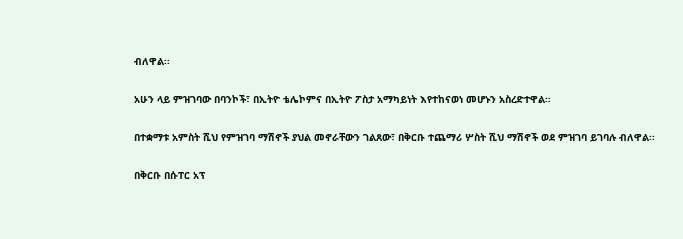ብለዋል፡፡

አሁን ላይ ምዝገባው በባንኮች፣ በኢትዮ ቴሌኮምና በኢትዮ ፖስታ አማካይነት እየተከናወነ መሆኑን አስረድተዋል።

በተቋማቱ አምስት ሺህ የምዝገባ ማሽኖች ያህል መኖራቸውን ገልጸው፣ በቅርቡ ተጨማሪ ሦስት ሺህ ማሽኖች ወደ ምዝገባ ይገባሉ ብለዋል፡፡

በቅርቡ በሱፐር አፕ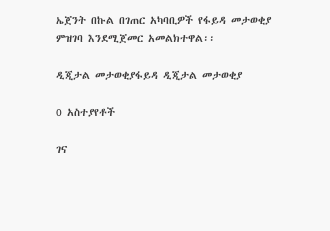ኤጀንት በኩል በገጠር አካባቢዎች የፋይዳ መታወቂያ ምዝገባ እንደሚጀመር አመልክተዋል፡፡

ዲጂታል መታወቂያፋይዳ ዲጂታል መታወቂያ

0 አስተያየቶች

ገና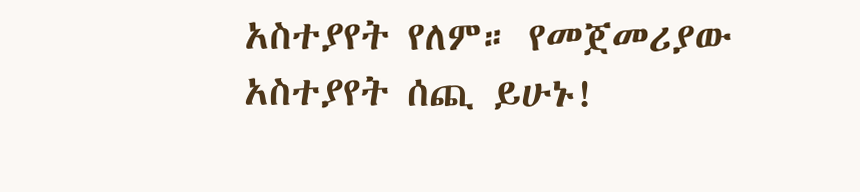አስተያየት የለም። የመጀመሪያው አስተያየት ሰጪ ይሁኑ!